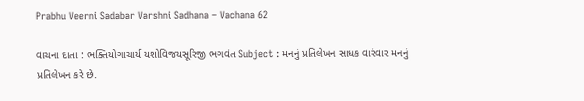Prabhu Veerni Sadabar Varshni Sadhana – Vachana 62

વાચના દાતા : ભક્તિયોગાચાર્ય યશોવિજયસૂરિજી ભગવંત Subject : મનનું પ્રતિલેખન સાધક વારંવાર મનનું પ્રતિલેખન કરે છે.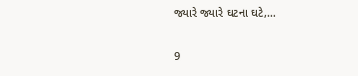જ્યારે જ્યારે ઘટના ઘટે,…

9